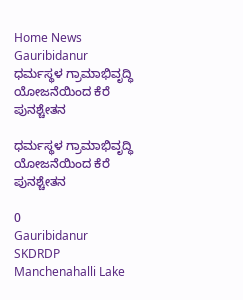Home News Gauribidanur ಧರ್ಮಸ್ಥಳ ‌ಗ್ರಾಮಾಭಿವೃದ್ಧಿ ಯೋಜನೆಯಿಂದ ಕೆರೆ ಪುನಶ್ಚೇತನ

ಧರ್ಮಸ್ಥಳ ‌ಗ್ರಾಮಾಭಿವೃದ್ಧಿ ಯೋಜನೆಯಿಂದ ಕೆರೆ ಪುನಶ್ಚೇತನ

0
Gauribidanur SKDRDP Manchenahalli Lake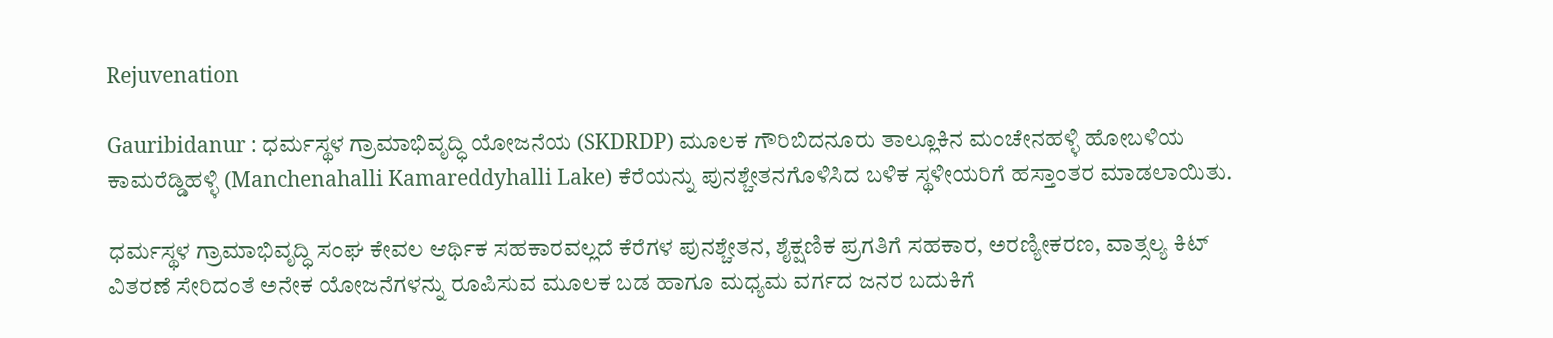Rejuvenation

Gauribidanur : ಧರ್ಮಸ್ಥಳ ‌ಗ್ರಾಮಾಭಿವೃದ್ಧಿ ಯೋಜನೆಯ (SKDRDP) ಮೂಲಕ ಗೌರಿಬಿದನೂರು ತಾಲ್ಲೂಕಿನ ‌ಮಂಚೇನಹಳ್ಳಿ ಹೋಬಳಿಯ ಕಾಮರೆಡ್ಡಿಹಳ್ಳಿ‌ (Manchenahalli Kamareddyhalli Lake) ಕೆರೆಯನ್ನು ಪುನಶ್ಚೇತನಗೊಳಿಸಿದ ಬಳಿಕ ಸ್ಥಳೀಯರಿಗೆ ಹಸ್ತಾಂತರ ‌ಮಾಡಲಾಯಿತು.

ಧರ್ಮಸ್ಥಳ ಗ್ರಾಮಾಭಿವೃದ್ಧಿ ಸಂಘ ಕೇವಲ ಆರ್ಥಿಕ ಸಹಕಾರವಲ್ಲದೆ ಕೆರೆಗಳ ಪುನಶ್ಚೇತನ, ಶೈಕ್ಷಣಿಕ ಪ್ರಗತಿಗೆ ಸಹಕಾರ, ಅರಣ್ಯೀಕರಣ, ವಾತ್ಸಲ್ಯ ಕಿಟ್ ವಿತರಣೆ ಸೇರಿದಂತೆ ಅನೇಕ ಯೋಜನೆಗಳನ್ನು ರೂಪಿಸುವ ಮೂಲಕ ಬಡ ಹಾಗೂ ಮಧ್ಯಮ ವರ್ಗದ ಜನರ ಬದುಕಿಗೆ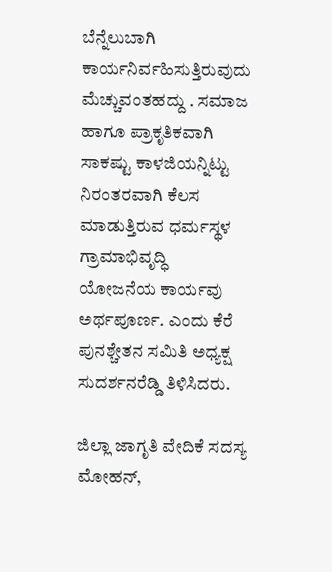ಬೆನ್ನೆಲುಬಾಗಿ ಕಾರ್ಯನಿರ್ವಹಿಸುತ್ತಿರುವುದು ಮೆಚ್ಚುವಂತಹದ್ದು . ಸಮಾಜ ಹಾಗೂ ಪ್ರಾಕೃತಿಕವಾಗಿ ಸಾಕಷ್ಟು ಕಾಳಜಿಯನ್ನಿಟ್ಟು ನಿರಂತರವಾಗಿ ಕೆಲಸ ಮಾಡುತ್ತಿರುವ ಧರ್ಮಸ್ಥಳ ಗ್ರಾಮಾಭಿವೃದ್ಧಿ ಯೋಜನೆಯ ‌ಕಾರ್ಯವು ಅರ್ಥಪೂರ್ಣ. ಎಂದು ಕೆರೆ ಪುನಶ್ಚೇತನ ಸಮಿತಿ ಅಧ್ಯಕ್ಷ ಸುದರ್ಶನರೆಡ್ಡಿ ತಿಳಿಸಿದರು.

ಜಿಲ್ಲಾ ಜಾಗೃತಿ ವೇದಿಕೆ ಸದಸ್ಯ ಮೋಹನ್,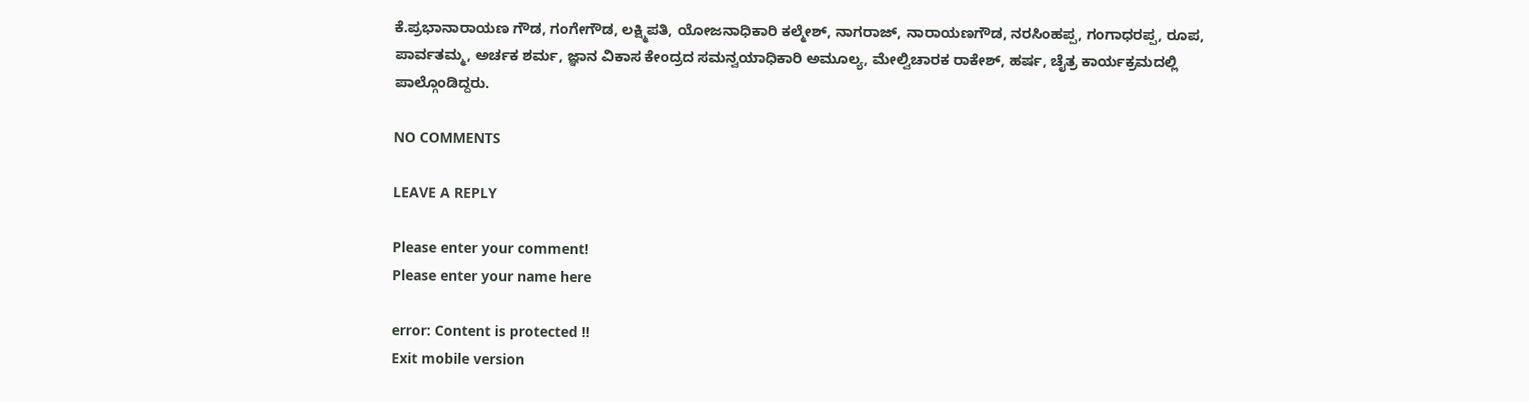ಕೆ.ಪ್ರಭಾನಾರಾಯಣ ಗೌಡ, ಗಂಗೇಗೌಡ, ಲಕ್ಷ್ಮಿಪತಿ, ಯೋಜನಾಧಿಕಾರಿ ಕಲ್ಮೇಶ್, ನಾಗರಾಜ್, ನಾರಾಯಣಗೌಡ, ನರಸಿಂಹಪ್ಪ, ಗಂಗಾಧರಪ್ಪ, ರೂಪ, ಪಾರ್ವತಮ್ಮ, ಅರ್ಚಕ ಶರ್ಮ, ಜ್ಞಾನ ವಿಕಾಸ ಕೇಂದ್ರದ ಸಮನ್ವಯಾಧಿಕಾರಿ ಅಮೂಲ್ಯ, ಮೇಲ್ವಿಚಾರಕ ರಾಕೇಶ್, ಹರ್ಷ, ಚೈತ್ರ ಕಾರ್ಯಕ್ರಮದಲ್ಲಿ ಪಾಲ್ಗೊಂಡಿದ್ದರು.

NO COMMENTS

LEAVE A REPLY

Please enter your comment!
Please enter your name here

error: Content is protected !!
Exit mobile version